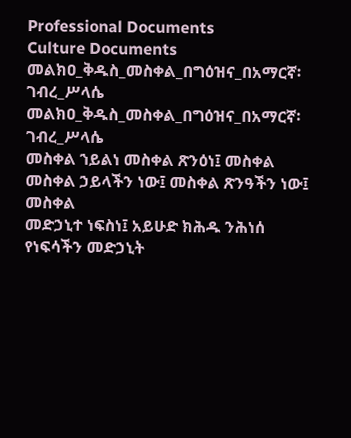Professional Documents
Culture Documents
መልክዐ_ቅዱስ_መስቀል_በግዕዝና_በአማርኛ፡ገብረ_ሥላሴ
መልክዐ_ቅዱስ_መስቀል_በግዕዝና_በአማርኛ፡ገብረ_ሥላሴ
መስቀል ኀይልነ መስቀል ጽንዕነ፤ መስቀል መስቀል ኃይላችን ነው፤ መስቀል ጽንዓችን ነው፤ መስቀል
መድኃኒተ ነፍስነ፤ አይሁድ ክሕዱ ንሕነሰ የነፍሳችን መድኃኒት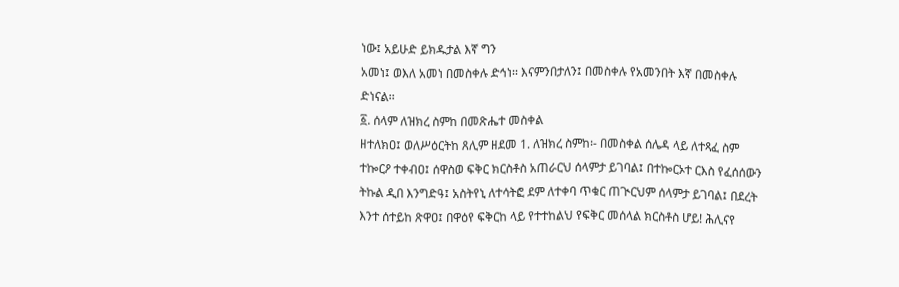ነው፤ አይሁድ ይክዱታል እኛ ግን
አመነ፤ ወእለ አመነ በመስቀሉ ድኅነ፡፡ እናምንበታለን፤ በመስቀሉ የአመንበት እኛ በመስቀሉ
ድነናል፡፡
፩. ሰላም ለዝክረ ስምከ በመጽሔተ መስቀል
ዘተለክዐ፤ ወለሥዕርትከ ጸሊም ዘደመ 1. ለዝክረ ስምከ፡- በመስቀል ሰሌዳ ላይ ለተጻፈ ስም
ተኰርዖ ተቀብዐ፤ ሰዋስወ ፍቅር ክርስቶስ አጠራርህ ሰላምታ ይገባል፤ በተኰርኦተ ርእስ የፈሰሰውን
ትኩል ዲበ እንግድዓ፤ አስትየኒ ለተሳትፎ ደም ለተቀባ ጥቁር ጠጒርህም ሰላምታ ይገባል፤ በደረት
እንተ ሰተይከ ጽዋዐ፤ በዋዕየ ፍቅርከ ላይ የተተከልህ የፍቅር መሰላል ክርስቶስ ሆይ! ሕሊናየ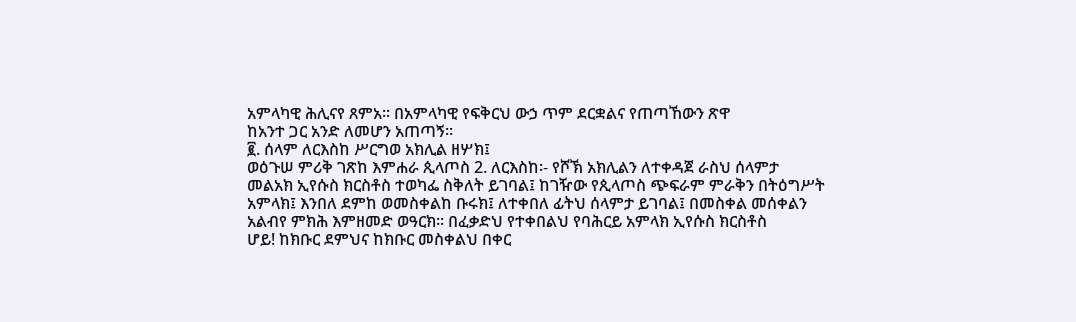አምላካዊ ሕሊናየ ጸምአ፡፡ በአምላካዊ የፍቅርህ ውኃ ጥም ደርቋልና የጠጣኸውን ጽዋ
ከአንተ ጋር አንድ ለመሆን አጠጣኝ፡፡
፪. ሰላም ለርእስከ ሥርግወ አክሊል ዘሦክ፤
ወዕጉሠ ምሪቅ ገጽከ እምሐራ ጲላጦስ 2. ለርእስከ፡- የሾኽ አክሊልን ለተቀዳጀ ራስህ ሰላምታ
መልአክ ኢየሱስ ክርስቶስ ተወካፌ ስቅለት ይገባል፤ ከገዥው የጲላጦስ ጭፍራም ምራቅን በትዕግሥት
አምላክ፤ እንበለ ደምከ ወመስቀልከ ቡሩክ፤ ለተቀበለ ፊትህ ሰላምታ ይገባል፤ በመስቀል መሰቀልን
አልብየ ምክሕ እምዘመድ ወዓርክ፡፡ በፈቃድህ የተቀበልህ የባሕርይ አምላክ ኢየሱስ ክርስቶስ
ሆይ! ከክቡር ደምህና ከክቡር መስቀልህ በቀር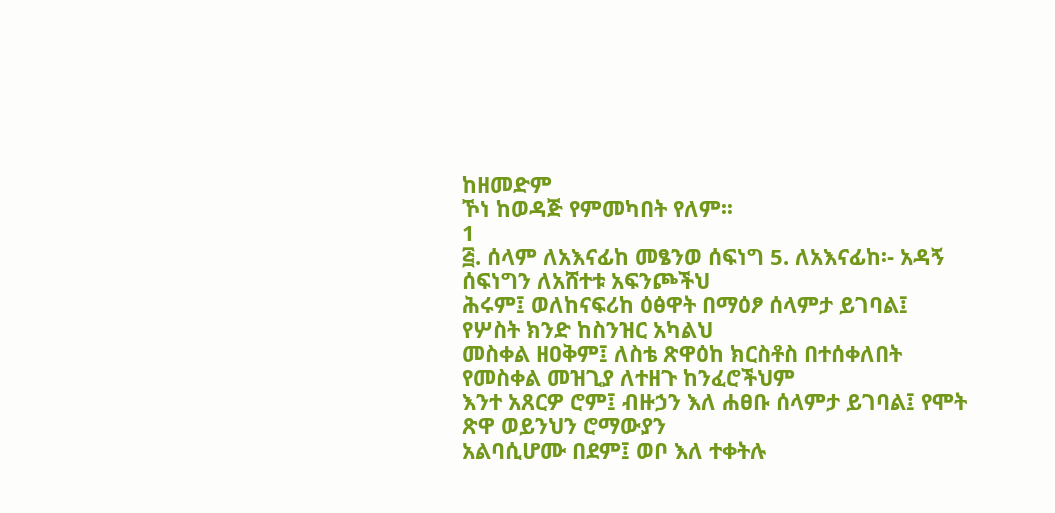ከዘመድም
ኾነ ከወዳጅ የምመካበት የለም፡፡
1
፭. ሰላም ለአእናፊከ መፄንወ ሰፍነግ 5. ለአእናፊከ፡- አዳኝ ሰፍነግን ለአሸተቱ አፍንጮችህ
ሕሩም፤ ወለከናፍሪከ ዕፅዋት በማዕፆ ሰላምታ ይገባል፤ የሦስት ክንድ ከስንዝር አካልህ
መስቀል ዘዐቅም፤ ለስቴ ጽዋዕከ ክርስቶስ በተሰቀለበት የመስቀል መዝጊያ ለተዘጉ ከንፈሮችህም
እንተ አጸርዎ ሮም፤ ብዙኃን እለ ሐፀቡ ሰላምታ ይገባል፤ የሞት ጽዋ ወይንህን ሮማውያን
አልባሲሆሙ በደም፤ ወቦ እለ ተቀትሉ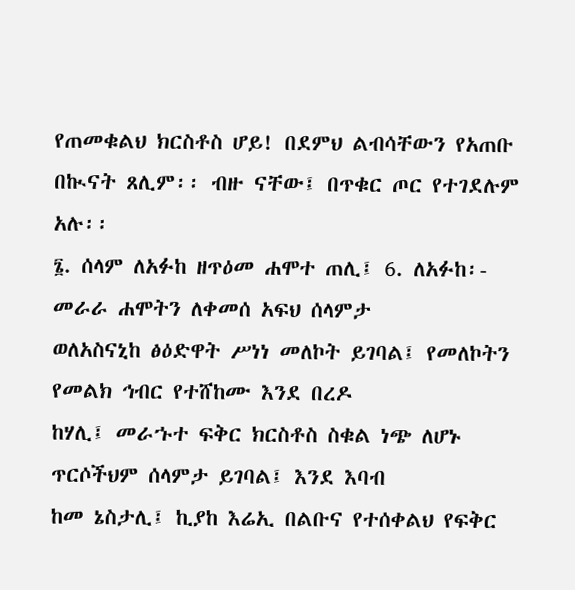የጠመቁልህ ክርስቶስ ሆይ! በደምህ ልብሳቸውን የአጠቡ
በኲናት ጸሊም፡፡ ብዙ ናቸው፤ በጥቁር ጦር የተገደሉም አሉ፡፡
፮. ሰላም ለአፉከ ዘጥዕመ ሐሞተ ጠሊ፤ 6. ለአፉከ፡- መራራ ሐሞትን ለቀመሰ አፍህ ሰላምታ
ወለአስናኒከ ፅዕድዋት ሥነነ መለኮት ይገባል፤ የመለኮትን የመልክ ኅብር የተሸከሙ እንደ በረዶ
ከሃሊ፤ መራኁተ ፍቅር ክርስቶስ ስቁል ነጭ ለሆኑ ጥርሶችህም ሰላምታ ይገባል፤ እንደ እባብ
ከመ ኔስታሊ፤ ኪያከ እሬኢ በልቡና የተሰቀልህ የፍቅር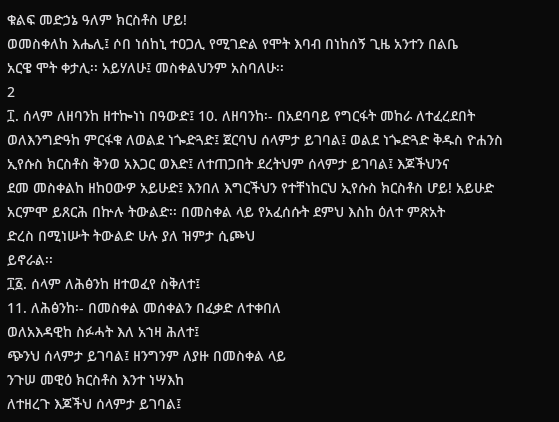ቁልፍ መድኃኔ ዓለም ክርስቶስ ሆይ!
ወመስቀለከ እሔሊ፤ ሶበ ነሰከኒ ተዐጋሊ የሚገድል የሞት እባብ በነከሰኝ ጊዜ አንተን በልቤ
አርዌ ሞት ቀታሊ፡፡ አይሃለሁ፤ መስቀልህንም አስባለሁ፡፡
2
፲. ሰላም ለዘባንከ ዘተኰነነ በዓውድ፤ 10. ለዘባንከ፡- በአደባባይ የግርፋት መከራ ለተፈረደበት
ወለእንግድዓከ ምርፋቁ ለወልደ ነጐድጓድ፤ ጀርባህ ሰላምታ ይገባል፤ ወልደ ነጐድጓድ ቅዱስ ዮሐንስ
ኢየሱስ ክርስቶስ ቅንወ አእጋር ወእድ፤ ለተጠጋበት ደረትህም ሰላምታ ይገባል፤ እጆችህንና
ደመ መስቀልከ ዘከዐውዎ አይሁድ፤ እንበለ እግርችህን የተቸነከርህ ኢየሱስ ክርስቶስ ሆይ! አይሁድ
አርምሞ ይጸርሕ በኵሉ ትውልድ፡፡ በመስቀል ላይ የአፈሰሱት ደምህ እስከ ዕለተ ምጽአት
ድረስ በሚነሡት ትውልድ ሁሉ ያለ ዝምታ ሲጮህ
ይኖራል፡፡
፲፩. ሰላም ለሕፅንከ ዘተወፈየ ስቅለተ፤
11. ለሕፅንከ፡- በመስቀል መሰቀልን በፈቃድ ለተቀበለ
ወለአእዳዊከ ስፉሓት እለ አኀዛ ሕለተ፤
ጭንህ ሰላምታ ይገባል፤ ዘንግንም ለያዙ በመስቀል ላይ
ንጉሠ መዊዕ ክርስቶስ እንተ ነሣእከ
ለተዘረጉ እጆችህ ሰላምታ ይገባል፤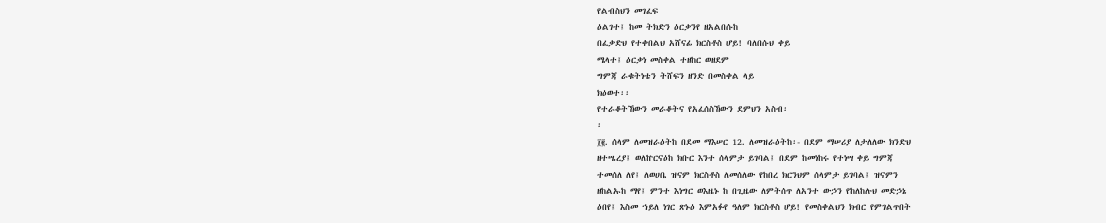የልብስህን መገፈፍ
ዕልገተ፤ ከመ ትክድን ዕርቃንየ ዘአልበሱከ
በፈቃድህ የተቀበልህ አሸናፊ ክርስቶስ ሆይ! ባለበሱህ ቀይ
ሜላተ፤ ዕርቃነ መስቀል ተዘከር ወዘደም
ግምጃ ራቁትነቴን ትሸፍን ዘንድ በመስቀል ላይ
ክዕወተ፡፡
የተራቆትኸውን መራቆትና የአፈሰስኸውን ደምህን አስብ፡
፡
፲፪. ሰላም ለመዝራዕትከ በደመ ማእሠር 12. ለመዝራዕትከ፡- በደም ማሠሪያ ለታለለው ክንድህ
ዘተሤረያ፤ ወለኵርናዕከ ክቡር እንተ ሰላምታ ይገባል፤ በደም ከመነከሩ የተነሣ ቀይ ግምጃ
ተመሰለ ለየ፤ ለወሀቤ ዝናም ክርስቶስ ለመሰለው የከበረ ክርንህም ሰላምታ ይገባል፤ ዝናምን
ዘከልኡከ ማየ፤ ምንተ እነግር ወእዜኑ ከ በጊዜው ለምትሰጥ ለአንተ ውኃን የከለከሉህ መድኃኔ
ዕበየ፤ እስመ ኀይለ ነገር ጽኑዕ እምአፉየ ዓለም ክርስቶስ ሆይ! የመስቀልህን ክብር የምገልጥበት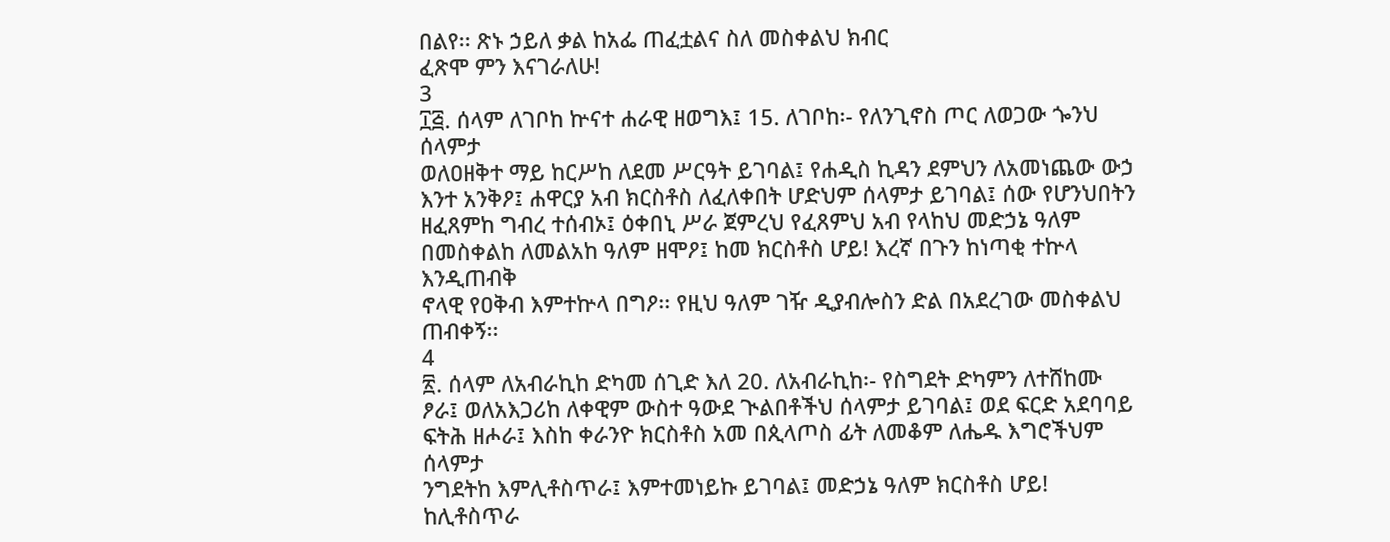በልየ፡፡ ጽኑ ኃይለ ቃል ከአፌ ጠፈቷልና ስለ መስቀልህ ክብር
ፈጽሞ ምን እናገራለሁ!
3
፲፭. ሰላም ለገቦከ ኵናተ ሐራዊ ዘወግእ፤ 15. ለገቦከ፡- የለንጊኖስ ጦር ለወጋው ጐንህ ሰላምታ
ወለዐዘቅተ ማይ ከርሥከ ለደመ ሥርዓት ይገባል፤ የሐዲስ ኪዳን ደምህን ለአመነጨው ውኃ
እንተ አንቅዖ፤ ሐዋርያ አብ ክርስቶስ ለፈለቀበት ሆድህም ሰላምታ ይገባል፤ ሰው የሆንህበትን
ዘፈጸምከ ግብረ ተሰብኦ፤ ዕቀበኒ ሥራ ጀምረህ የፈጸምህ አብ የላከህ መድኃኔ ዓለም
በመስቀልከ ለመልአከ ዓለም ዘሞዖ፤ ከመ ክርስቶስ ሆይ! እረኛ በጉን ከነጣቂ ተኵላ እንዲጠብቅ
ኖላዊ የዐቅብ እምተኵላ በግዖ፡፡ የዚህ ዓለም ገዥ ዲያብሎስን ድል በአደረገው መስቀልህ
ጠብቀኝ፡፡
4
፳. ሰላም ለአብራኪከ ድካመ ሰጊድ እለ 20. ለአብራኪከ፡- የስግደት ድካምን ለተሸከሙ
ፆራ፤ ወለአእጋሪከ ለቀዊም ውስተ ዓውደ ጒልበቶችህ ሰላምታ ይገባል፤ ወደ ፍርድ አደባባይ
ፍትሕ ዘሖራ፤ እስከ ቀራንዮ ክርስቶስ አመ በጲላጦስ ፊት ለመቆም ለሔዱ እግሮችህም ሰላምታ
ንግደትከ እምሊቶስጥራ፤ እምተመነይኩ ይገባል፤ መድኃኔ ዓለም ክርስቶስ ሆይ! ከሊቶስጥራ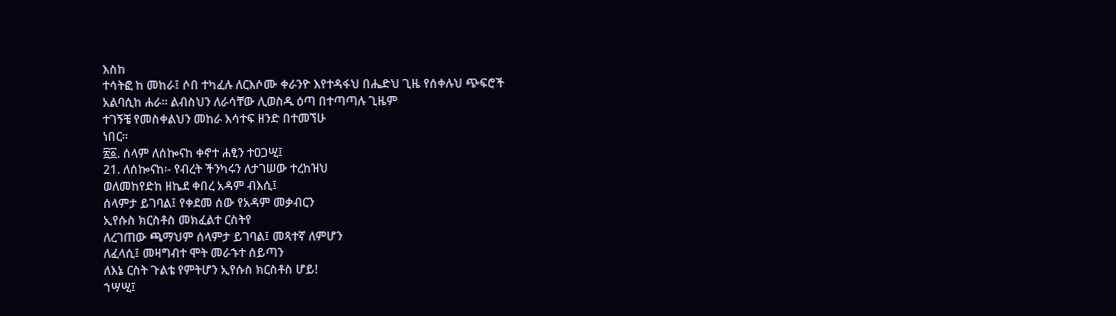እስከ
ተሳትፎ ከ መከራ፤ ሶበ ተካፈሉ ለርእሶሙ ቀራንዮ እየተዳፋህ በሔድህ ጊዜ የሰቀሉህ ጭፍሮች
አልባሲከ ሐራ፡፡ ልብስህን ለራሳቸው ሊወስዱ ዕጣ በተጣጣሉ ጊዜም
ተገኝቼ የመስቀልህን መከራ እሳተፍ ዘንድ በተመኘሁ
ነበር፡፡
፳፩. ሰላም ለሰኰናከ ቀኖተ ሐፂን ተዐጋሢ፤
21. ለሰኰናከ፡- የብረት ችንካሩን ለታገሠው ተረከዝህ
ወለመከየድከ ዘኬደ ቀበረ አዳም ብእሲ፤
ሰላምታ ይገባል፤ የቀደመ ሰው የአዳም መቃብርን
ኢየሱስ ክርስቶስ መክፈልተ ርስትየ
ለረገጠው ጫማህም ሰላምታ ይገባል፤ መጻተኛ ለምሆን
ለፈላሲ፤ መዛግብተ ሞት መራኁተ ሰይጣን
ለእኔ ርስት ጉልቴ የምትሆን ኢየሱስ ክርስቶስ ሆይ!
ኀሣሢ፤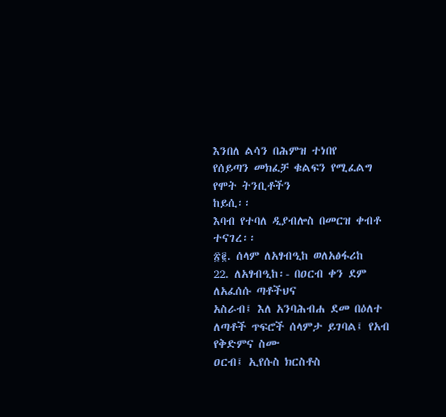እንበለ ልሳን በሕምዝ ተነበየ
የሰይጣን መክፈቻ ቁልፍን የሚፈልግ የሞት ትንቢቶችን
ከይሲ፡፡
እባብ የተባለ ዲያብሎስ በመርዝ ቀብቶ ተናገረ፡፡
፳፪. ሰላም ለአፃብዒከ ወለአፅፋሪከ
22. ለአፃብዒከ፡- በዐርብ ቀን ደም ለአፈሰሱ ጣቶችህና
አስራብ፤ እለ አንባሕብሐ ደመ በዕለተ
ለጣቶች ጥፍሮች ሰላምታ ይገባል፤ የአብ የቅድምና ስሙ
ዐርብ፤ ኢየሱስ ክርስቶስ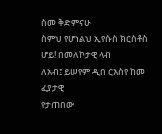ስመ ቅድምናሁ
ስምህ የሆነልህ ኢየሱስ ክርስቶስ ሆይ! በመለኮታዊ ላብ
ለአብ፤ ይሠየም ዲበ ርእስየ ከመ ፈያታዊ
የታጠበው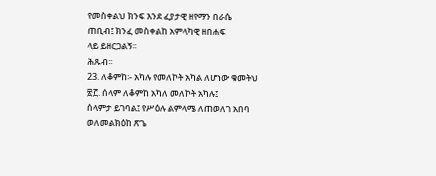የመስቀልህ ክንፍ እንደ ፈያታዊ ዘየማን በራሴ
ጠቢብ፤ ክንፈ መስቀልከ አምላካዊ ዘበሐፍ
ላይ ይዘርጋልኝ፡፡
ሕጹብ፡፡
23. ለቆምከ፡- አካሉ የመለኮት አካል ለሆነው ቁመትህ
፳፫. ሰላም ለቆምከ አካለ መለኮት አካሉ፤
ሰላምታ ይገባል፤ የሥዕሉ ልምላሜ ለጠወለገ አበባ
ወለመልክዕከ ጽጌ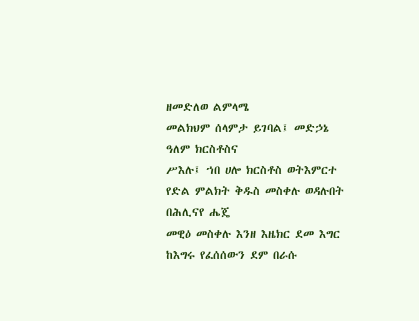ዘመድለወ ልምላሜ
መልክህም ሰላምታ ይገባል፤ መድኃኔ ዓለም ክርስቶስና
ሥእሉ፤ ኀበ ሀሎ ክርስቶስ ወትእምርተ
የድል ምልክት ቅዱስ መስቀሉ ወዳሉበት በሕሊናየ ሔጄ
መዊዕ መስቀሉ እንዘ እዜክር ደመ እግር
ከእግሩ የፈሰሰውን ደም በራሱ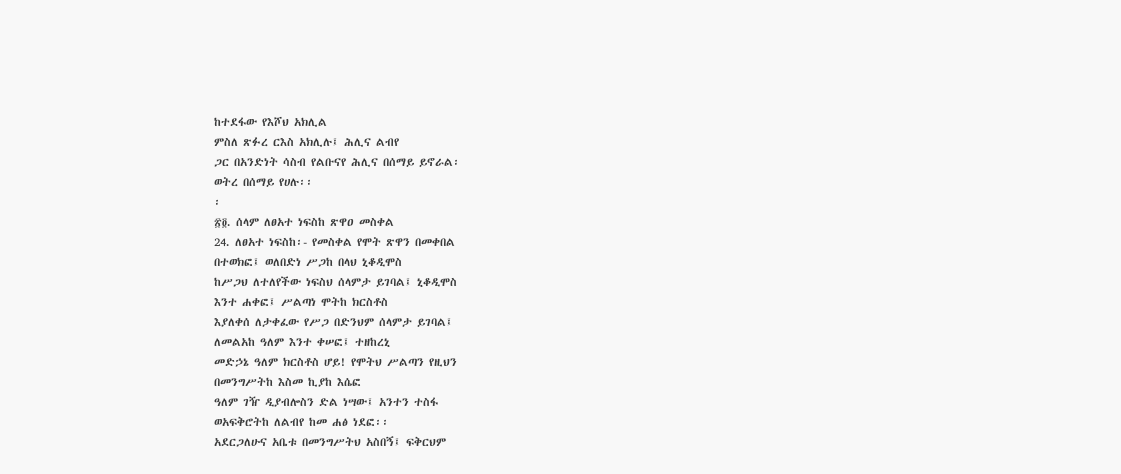ከተደፋው የእሾህ አክሊል
ምስለ ጽፉረ ርእስ አክሊሉ፤ ሕሊና ልብየ
ጋር በአንድነት ሳስብ የልቡናየ ሕሊና በሰማይ ይኖራል፡
ወትረ በሰማይ የሀሉ፡፡
፡
፳፬. ሰላም ለፀአተ ነፍስከ ጽዋዐ መስቀል
24. ለፀአተ ነፍስከ፡- የመስቀል የሞት ጽዋን በመቀበል
በተወክፎ፤ ወለበድነ ሥጋከ በላህ ኒቆዲሞስ
ከሥጋህ ለተለየችው ነፍስህ ሰላምታ ይገባል፤ ኒቆዲሞስ
እንተ ሐቀፎ፤ ሥልጣነ ሞትከ ክርስቶስ
እያለቀሰ ለታቀፈው የሥጋ በድንህም ሰላምታ ይገባል፤
ለመልአከ ዓለም እንተ ቀሠፎ፤ ተዘከረኒ
መድኃኔ ዓለም ክርስቶስ ሆይ! የሞትህ ሥልጣን የዚህን
በመንግሥትከ እስመ ኪያከ እሴፎ
ዓለም ገዥ ዲያብሎስን ድል ነሣው፤ አንተን ተስፋ
ወአፍቅሮትከ ለልብየ ከመ ሐፅ ነደፎ፡፡
አደርጋለሁና አቤቱ በመንግሥትህ አስበኝ፤ ፍቅርህም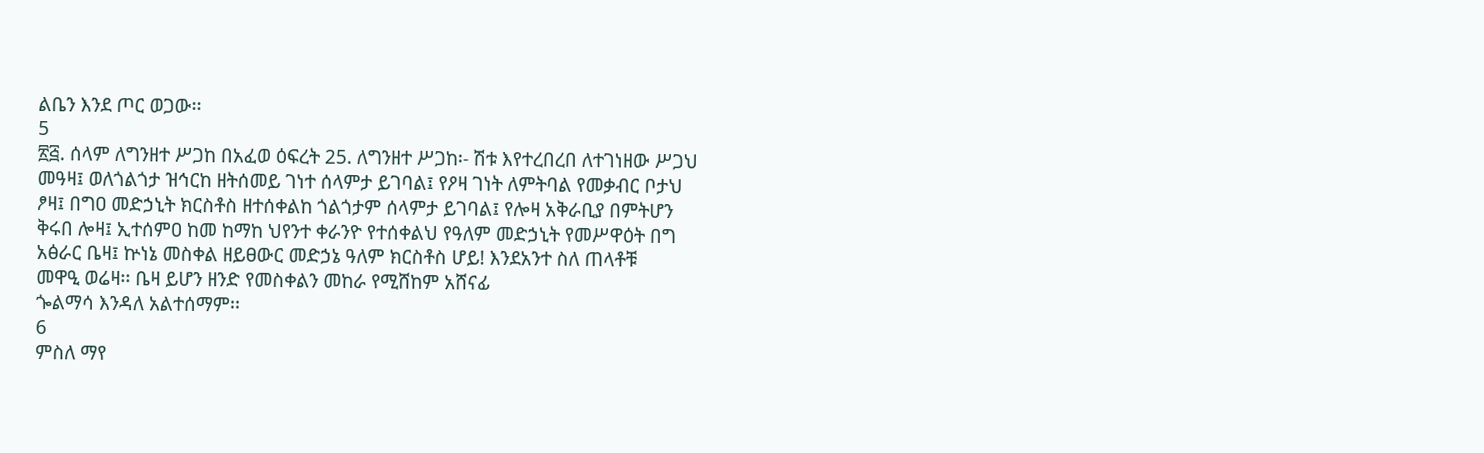ልቤን እንደ ጦር ወጋው፡፡
5
፳፭. ሰላም ለግንዘተ ሥጋከ በአፈወ ዕፍረት 25. ለግንዘተ ሥጋከ፡- ሽቱ እየተረበረበ ለተገነዘው ሥጋህ
መዓዛ፤ ወለጎልጎታ ዝኅርከ ዘትሰመይ ገነተ ሰላምታ ይገባል፤ የዖዛ ገነት ለምትባል የመቃብር ቦታህ
ፆዛ፤ በግዐ መድኃኒት ክርስቶስ ዘተሰቀልከ ጎልጎታም ሰላምታ ይገባል፤ የሎዛ አቅራቢያ በምትሆን
ቅሩበ ሎዛ፤ ኢተሰምዐ ከመ ከማከ ህየንተ ቀራንዮ የተሰቀልህ የዓለም መድኃኒት የመሥዋዕት በግ
አፅራር ቤዛ፤ ኵነኔ መስቀል ዘይፀውር መድኃኔ ዓለም ክርስቶስ ሆይ! እንደአንተ ስለ ጠላቶቹ
መዋዒ ወሬዛ፡፡ ቤዛ ይሆን ዘንድ የመስቀልን መከራ የሚሸከም አሸናፊ
ጐልማሳ እንዳለ አልተሰማም፡፡
6
ምስለ ማየ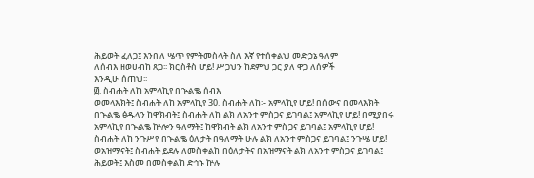ሕይወት ፈለጋ፤ እንበለ ሤጥ የምትመስላት ስለ እኛ የተሰቀልህ መድኃኔ ዓለም
ለሰብእ ዘወሀብከ ጸጋ፡፡ ክርስቶስ ሆይ! ሥጋህን ከደምህ ጋር ያለ ዋጋ ለሰዎች
እንዲሁ ሰጠህ፡፡
፴. ስብሐት ለከ አምላኪየ በኊልቈ ሰብእ
ወመላእክት፤ ስብሐት ለከ አምላኪየ 30. ስብሐት ለከ፡- አምላኪየ ሆይ! በሰውና በመላእክት
በኍልቈ ፅዱላን ከዋክብት፤ ስብሐት ለከ ልክ ለአንተ ምስጋና ይገባል፤ አምላኪየ ሆይ! በሚያበሩ
አምላኪየ በኍልቈ ኵሎን ዓለማት፤ ከዋክብት ልክ ለአንተ ምስጋና ይገባል፤ አምላኪየ ሆይ!
ስብሐት ለከ ንጉሥየ በኍልቈ ዕለታት በዓለማት ሁሉ ልክ ለአንተ ምስጋና ይገባል፤ ንጉሤ ሆይ!
ወአዝማናት፤ ስብሐት ይደሉ ለመስቀልከ በዕለታትና በአዝማናት ልክ ለአንተ ምስጋና ይገባል፤
ሕይወት፤ እስመ በመስቀልከ ድኅኑ ኵሉ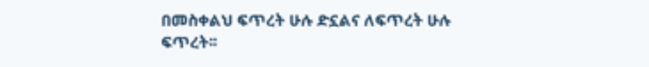በመስቀልህ ፍጥረት ሁሉ ድኗልና ለፍጥረት ሁሉ
ፍጥረት፡፡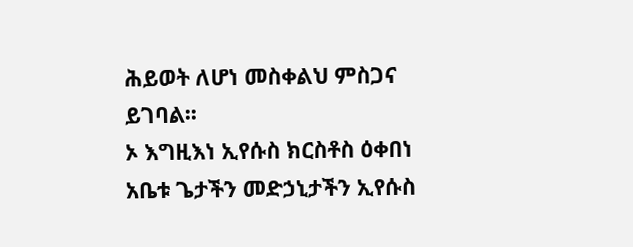ሕይወት ለሆነ መስቀልህ ምስጋና ይገባል፡፡
ኦ እግዚእነ ኢየሱስ ክርስቶስ ዕቀበነ አቤቱ ጌታችን መድኃኒታችን ኢየሱስ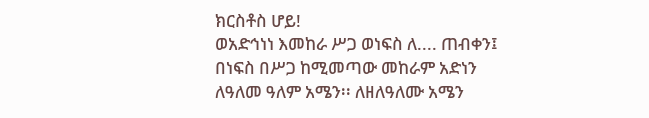ክርስቶስ ሆይ!
ወአድኅነነ እመከራ ሥጋ ወነፍስ ለ.... ጠብቀን፤ በነፍስ በሥጋ ከሚመጣው መከራም አድነን
ለዓለመ ዓለም አሜን፡፡ ለዘለዓለሙ አሜን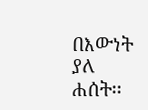በእውነት ያለ ሐሰት፡፡